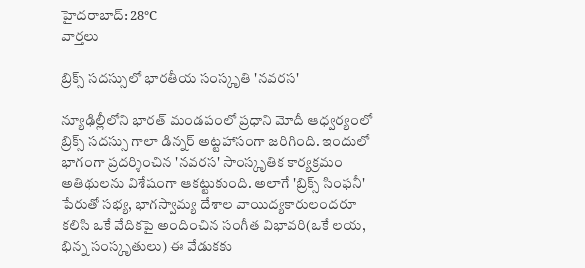హైదరాబాద్: 28°C
వార్తలు

బ్రిక్స్ సదస్సులో భారతీయ సంస్కృతి 'నవరస'

న్యూఢిల్లీలోని భారత్ మండపంలో ప్రధాని మోదీ ఆధ్వర్యంలో బ్రిక్స్ సదస్సు గాలా డిన్నర్ అట్టహాసంగా జరిగింది. ఇందులో భాగంగా ప్రదర్శించిన 'నవరస' సాంస్కృతిక కార్యక్రమం అతిథులను విశేషంగా ఆకట్టుకుంది. అలాగే 'బ్రిక్స్ సింఫనీ' పేరుతో సభ్య, భాగస్వామ్య దేశాల వాయిద్యకారులందరూ కలిసి ఒకే వేదికపై అందించిన సంగీత విభావరి(ఒకే లయ, భిన్న సంస్కృతులు) ఈ వేడుకకు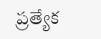ప్రత్యేక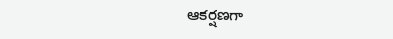ఆకర్షణగా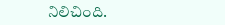నిలిచింది.